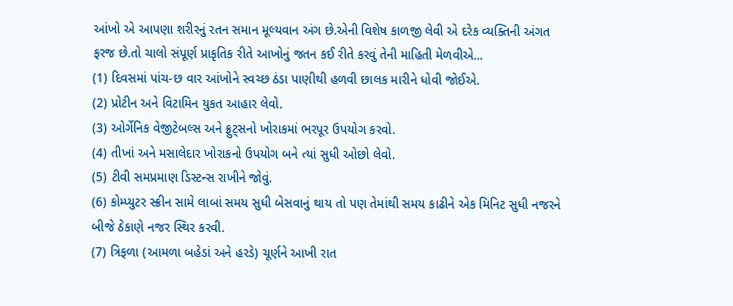આંખો એ આપણા શરીરનું રતન સમાન મૂલ્યવાન અંગ છે.એની વિશેષ કાળજી લેવી એ દરેક વ્યક્તિની અંગત ફરજ છે.તો ચાલો સંપૂર્ણ પ્રાકૃતિક રીતે આખોનું જતન કઈ રીતે કરવું તેની માહિતી મેળવીએ...
(1) દિવસમાં પાંચ-છ વાર આંખોને સ્વચ્છ ઠંડા પાણીથી હળવી છાલક મારીને ધોવી જોઈએ.
(2) પ્રોટીન અને વિટામિન યુકત આહાર લેવો.
(3) ઓર્ગેનિક વેજીટેબલ્સ અને ફ્રુટ્સનો ખોરાકમાં ભરપૂર ઉપયોગ કરવો.
(4) તીખાં અને મસાલેદાર ખોરાકનો ઉપયોગ બને ત્યાં સુધી ઓછો લેવો.
(5) ટીવી સમપ્રમાણ ડિસ્ટન્સ રાખીને જોવું.
(6) કોમ્પ્યુટર સ્ક્રીન સામે લાબાં સમય સુધી બેસવાનું થાય તો પણ તેમાંથી સમય કાઢીને એક મિનિટ સુધી નજરને બીજે ઠેકાણે નજર સ્થિર કરવી.
(7) ત્રિફળા (આમળા બહેડાં અને હરડે) ચૂર્ણને આખી રાત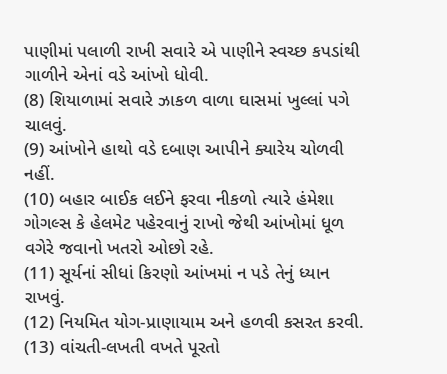પાણીમાં પલાળી રાખી સવારે એ પાણીને સ્વચ્છ કપડાંથી ગાળીને એનાં વડે આંખો ધોવી.
(8) શિયાળામાં સવારે ઝાકળ વાળા ઘાસમાં ખુલ્લાં પગે ચાલવું.
(9) આંખોને હાથો વડે દબાણ આપીને ક્યારેય ચોળવી
નહીં.
(10) બહાર બાઈક લઈને ફરવા નીકળો ત્યારે હંમેશા ગોગલ્સ કે હેલમેટ પહેરવાનું રાખો જેથી આંખોમાં ધૂળ વગેરે જવાનો ખતરો ઓછો રહે.
(11) સૂર્યનાં સીધાં કિરણો આંખમાં ન પડે તેનું ધ્યાન રાખવું.
(12) નિયમિત યોગ-પ્રાણાયામ અને હળવી કસરત કરવી.
(13) વાંચતી-લખતી વખતે પૂરતો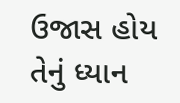ઉજાસ હોય તેનું ધ્યાન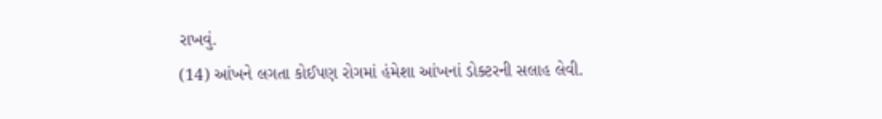રાખવું.
(14) આંખને લગતા કોઈપણ રોગમાં હંમેશા આંખનાં ડોક્ટરની સલાહ લેવી.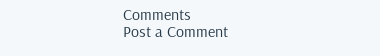Comments
Post a Comment